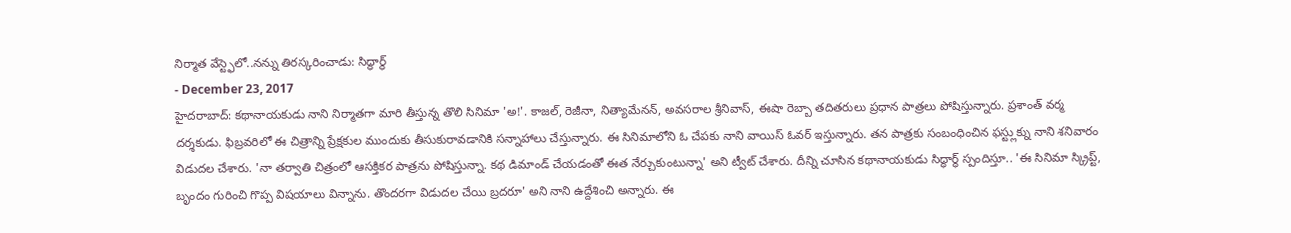నిర్మాత వేస్ట్ఫెలో..నన్ను తిరస్కరించాడు: సిద్ధార్థ్
- December 23, 2017
హైదరాబాద్: కథానాయకుడు నాని నిర్మాతగా మారి తీస్తున్న తొలి సినిమా 'అ!'. కాజల్, రెజీనా, నిత్యామేనన్, అవసరాల శ్రీనివాస్, ఈషా రెబ్బా తదితరులు ప్రధాన పాత్రలు పోషిస్తున్నారు. ప్రశాంత్ వర్మ దర్శకుడు. ఫిబ్రవరిలో ఈ చిత్రాన్ని ప్రేక్షకుల ముందుకు తీసుకురావడానికి సన్నాహాలు చేస్తున్నారు. ఈ సినిమాలోని ఓ చేపకు నాని వాయిస్ ఓవర్ ఇస్తున్నారు. తన పాత్రకు సంబంధించిన ఫస్ట్లుక్ను నాని శనివారం విడుదల చేశారు. 'నా తర్వాతి చిత్రంలో ఆసక్తికర పాత్రను పోషిస్తున్నా. కథ డిమాండ్ చేయడంతో ఈత నేర్చుకుంటున్నా' అని ట్వీట్ చేశారు. దీన్ని చూసిన కథానాయకుడు సిద్ధార్థ్ స్పందిస్తూ.. 'ఈ సినిమా స్క్రిప్ట్, బృందం గురించి గొప్ప విషయాలు విన్నాను. తొందరగా విడుదల చేయి బ్రదరూ' అని నాని ఉద్దేశించి అన్నారు. ఈ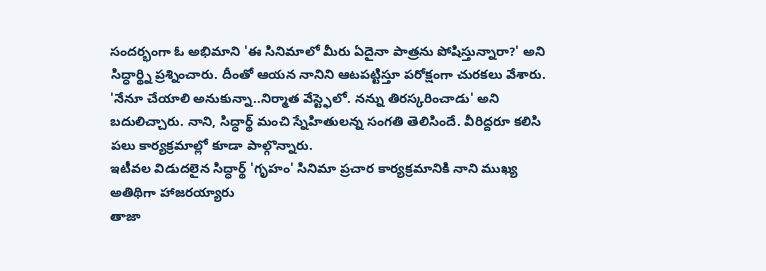సందర్భంగా ఓ అభిమాని 'ఈ సినిమాలో మీరు ఏదైనా పాత్రను పోషిస్తున్నారా?' అని సిద్ధార్థ్ని ప్రశ్నించారు. దీంతో ఆయన నానిని ఆటపట్టిస్తూ పరోక్షంగా చురకలు వేశారు. 'నేనూ చేయాలి అనుకున్నా..నిర్మాత వేస్ట్ఫెలో. నన్ను తిరస్కరించాడు' అని బదులిచ్చారు. నాని, సిద్ధార్థ్ మంచి స్నేహితులన్న సంగతి తెలిసిందే. వీరిద్దరూ కలిసి పలు కార్యక్రమాల్లో కూడా పాల్గొన్నారు.
ఇటీవల విడుదలైన సిద్ధార్థ్ 'గృహం' సినిమా ప్రచార కార్యక్రమానికి నాని ముఖ్య అతిథిగా హాజరయ్యారు
తాజా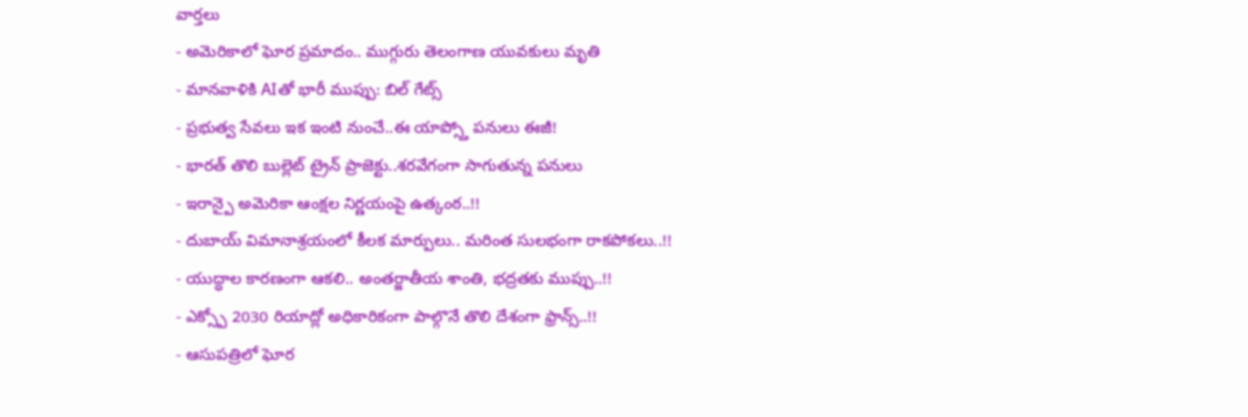వార్తలు
- అమెరికాలో ఘోర ప్రమాదం.. ముగ్గురు తెలంగాణ యువకులు మృతి
- మానవాళికి AIతో భారీ ముప్పు: బిల్ గేట్స్
- ప్రభుత్వ సేవలు ఇక ఇంటి నుంచే..ఈ యాప్స్తో పనులు ఈజీ!
- భారత్ తొలి బుల్లెట్ ట్రైన్ ప్రాజెక్టు..శరవేగంగా సాగుతున్న పనులు
- ఇరాన్పై అమెరికా ఆంక్షల నిర్ణయంపై ఉత్కంఠ..!!
- దుబాయ్ విమానాశ్రయంలో కీలక మార్పులు.. మరింత సులభంగా రాకపోకలు..!!
- యుద్ధాల కారణంగా ఆకలి.. అంతర్జాతీయ శాంతి, భద్రతకు ముప్పు..!!
- ఎక్స్పో 2030 రియాద్లో అధికారికంగా పాల్గొనే తొలి దేశంగా ఫ్రాన్స్..!!
- ఆసుపత్రిలో ఘోర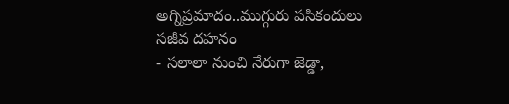అగ్నిప్రమాదం..ముగ్గురు పసికందులు సజీవ దహనం
- సలాలా నుంచి నేరుగా జెడ్డా,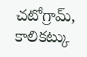చటోగ్రామ్, కాలికట్కు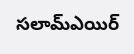సలామ్ఎయిర్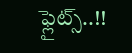ఫ్లైట్స్..!!